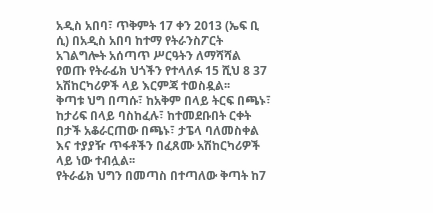አዲስ አበባ፣ ጥቅምት 17 ቀን 2013 (ኤፍ ቢ ሲ) በአዲስ አበባ ከተማ የትራንስፖርት አገልግሎት አሰጣጥ ሥርዓትን ለማሻሻል የወጡ የትራፊክ ህጎችን የተላለፉ 15 ሺህ 8 37 አሽከርካሪዎች ላይ እርምጃ ተወስዷል፡፡
ቅጣቱ ህግ በጣሱ፣ ከአቅም በላይ ትርፍ በጫኑ፣ ከታሪፍ በላይ ባስከፈሉ፣ ከተመደቡበት ርቀት በታች አቆራርጠው በጫኑ፣ ታፔላ ባለመስቀል እና ተያያዥ ጥፋቶችን በፈጸሙ አሽከርካሪዎች ላይ ነው ተብሏል፡፡
የትራፊክ ህግን በመጣስ በተጣለው ቅጣት ከ7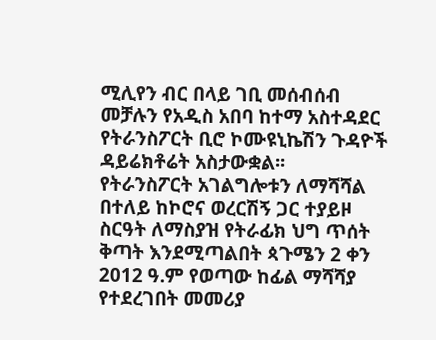ሚሊየን ብር በላይ ገቢ መሰብሰብ መቻሉን የአዲስ አበባ ከተማ አስተዳደር የትራንስፖርት ቢሮ ኮሙዩኒኬሽን ጉዳዮች ዳይሬክቶሬት አስታውቋል፡፡
የትራንስፖርት አገልግሎቱን ለማሻሻል በተለይ ከኮሮና ወረርሽኝ ጋር ተያይዞ ስርዓት ለማስያዝ የትራፊክ ህግ ጥሰት ቅጣት እንደሚጣልበት ጳጉሜን 2 ቀን 2012 ዓ.ም የወጣው ከፊል ማሻሻያ የተደረገበት መመሪያ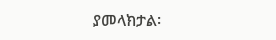ያመላክታል፡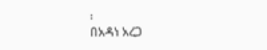፡
በአዳነ አረጋ